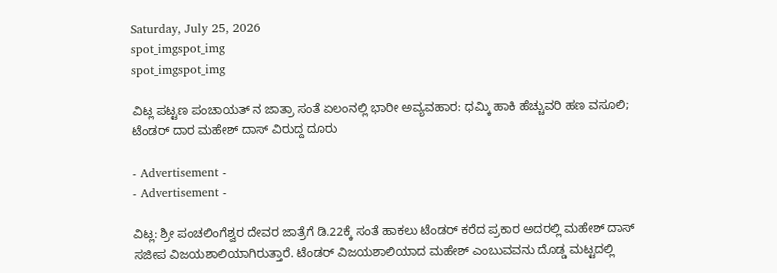Saturday, July 25, 2026
spot_imgspot_img
spot_imgspot_img

ವಿಟ್ಲ ಪಟ್ಟಣ ಪಂಚಾಯತ್ ನ ಜಾತ್ರಾ ಸಂತೆ ಏಲಂನಲ್ಲಿ ಭಾರೀ ಅವ್ಯವಹಾರ: ಧಮ್ಕಿ ಹಾಕಿ ಹೆಚ್ಚುವರಿ ಹಣ ವಸೂಲಿ; ಟೆಂಡರ್ ದಾರ ಮಹೇಶ್ ದಾಸ್ ವಿರುದ್ದ ದೂರು

- Advertisement -
- Advertisement -

ವಿಟ್ಲ: ಶ್ರೀ ಪಂಚಲಿಂಗೆಶ್ವರ ದೇವರ ಜಾತ್ರೆಗೆ ಡಿ.22ಕ್ಕೆ ಸಂತೆ ಹಾಕಲು ಟೆಂಡರ್‍ ಕರೆದ ಪ್ರಕಾರ ಅದರಲ್ಲಿ ಮಹೇಶ್ ದಾಸ್ ಸಜೀಪ ವಿಜಯಶಾಲಿಯಾಗಿರುತ್ತಾರೆ. ಟೆಂಡರ್‍ ವಿಜಯಶಾಲಿಯಾದ ಮಹೇಶ್ ಎಂಬುವವನು ದೊಡ್ಡ ಮಟ್ಟದಲ್ಲಿ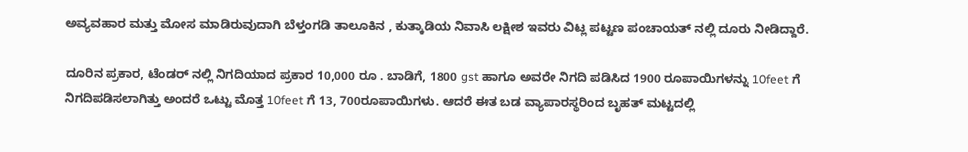ಅವ್ಯವಹಾರ ಮತ್ತು ಮೋಸ ಮಾಡಿರುವುದಾಗಿ ಬೆಳ್ತಂಗಡಿ ತಾಲೂಕಿನ , ಕುತ್ಕಾಡಿಯ ನಿವಾಸಿ ಲಕ್ಷೀಶ ಇವರು ವಿಟ್ಲ ಪಟ್ಟಣ ಪಂಚಾಯತ್ ನಲ್ಲಿ ದೂರು ನೀಡಿದ್ದಾರೆ.

ದೂರಿನ ಪ್ರಕಾರ, ಟೆಂಡರ್‍ ನಲ್ಲಿ ನಿಗದಿಯಾದ ಪ್ರಕಾರ 10,000 ರೂ . ಬಾಡಿಗೆ, 1800 gst ಹಾಗೂ ಅವರೇ ನಿಗದಿ ಪಡಿಸಿದ 1900 ರೂಪಾಯಿಗಳನ್ನು 10feet ಗೆ ನಿಗದಿಪಡಿಸಲಾಗಿತ್ತು ಅಂದರೆ ಒಟ್ಟು ಮೊತ್ತ 10feet ಗೆ 13, 700ರೂಪಾಯಿಗಳು. ಆದರೆ ಈತ ಬಡ ವ್ಯಾಪಾರಸ್ಥರಿಂದ ಬೃಹತ್ ಮಟ್ಟದಲ್ಲಿ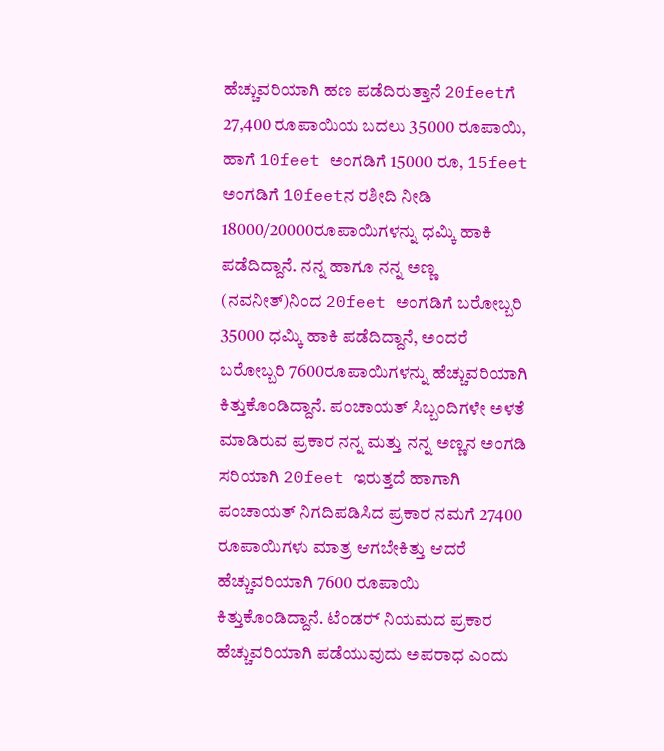ಹೆಚ್ಚುವರಿಯಾಗಿ ಹಣ ಪಡೆದಿರುತ್ತಾನೆ 20feetಗೆ 27,400 ರೂಪಾಯಿಯ ಬದಲು 35000 ರೂಪಾಯಿ, ಹಾಗೆ 10feet ಅಂಗಡಿಗೆ 15000 ರೂ, 15feet ಅಂಗಡಿಗೆ 10feetನ ರಶೀದಿ ನೀಡಿ 18000/20000ರೂಪಾಯಿಗಳನ್ನು ಧಮ್ಕಿ ಹಾಕಿ ಪಡೆದಿದ್ದಾನೆ. ನನ್ನ ಹಾಗೂ ನನ್ನ ಅಣ್ಣ (ನವನೀತ್)ನಿಂದ 20feet ಅಂಗಡಿಗೆ ಬರೋಬ್ಬರಿ 35000 ಧಮ್ಕಿ ಹಾಕಿ ಪಡೆದಿದ್ದಾನೆ, ಅಂದರೆ ಬರೋಬ್ಬರಿ 7600ರೂಪಾಯಿಗಳನ್ನು ಹೆಚ್ಚುವರಿಯಾಗಿ ಕಿತ್ತುಕೊಂಡಿದ್ದಾನೆ. ಪಂಚಾಯತ್ ಸಿಬ್ಬಂದಿಗಳೇ ಅಳತೆ ಮಾಡಿರುವ ಪ್ರಕಾರ ನನ್ನ ಮತ್ತು ನನ್ನ ಅಣ್ಣನ ಅಂಗಡಿ ಸರಿಯಾಗಿ 20feet ಇರುತ್ತದೆ ಹಾಗಾಗಿ ಪಂಚಾಯತ್ ನಿಗದಿಪಡಿಸಿದ ಪ್ರಕಾರ ನಮಗೆ 27400 ರೂಪಾಯಿಗಳು ಮಾತ್ರ ಆಗಬೇಕಿತ್ತು ಆದರೆ ಹೆಚ್ಚುವರಿಯಾಗಿ 7600 ರೂಪಾಯಿ ಕಿತ್ತುಕೊಂಡಿದ್ದಾನೆ. ಟೆಂಡರ್‍ ನಿಯಮದ ಪ್ರಕಾರ ಹೆಚ್ಚುವರಿಯಾಗಿ ಪಡೆಯುವುದು ಅಪರಾಧ ಎಂದು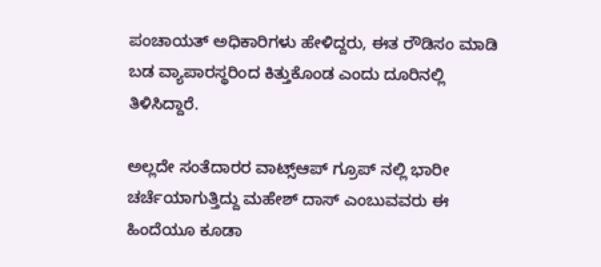ಪಂಚಾಯತ್ ಅಧಿಕಾರಿಗಳು ಹೇಳಿದ್ದರು, ಈತ ರೌಡಿಸಂ ಮಾಡಿ ಬಡ ವ್ಯಾಪಾರಸ್ಥರಿಂದ ಕಿತ್ತುಕೊಂಡ ಎಂದು ದೂರಿನಲ್ಲಿ ತಿಳಿಸಿದ್ದಾರೆ.

ಅಲ್ಲದೇ ಸಂತೆದಾರರ ವಾಟ್ಸ್ಆಪ್ ಗ್ರೂಪ್ ನಲ್ಲಿ ಭಾರೀ ಚರ್ಚೆಯಾಗುತ್ತಿದ್ದು ಮಹೇಶ್ ದಾಸ್ ಎಂಬುವವರು ಈ ಹಿಂದೆಯೂ ಕೂಡಾ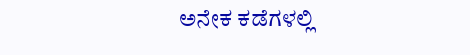ಅನೇಕ ಕಡೆಗಳಲ್ಲಿ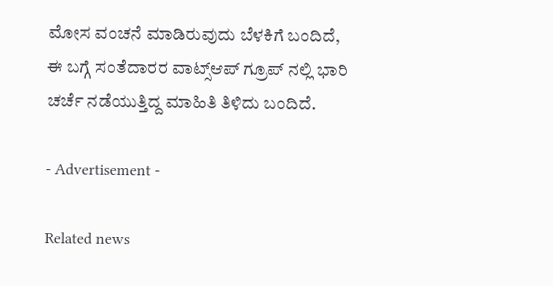ಮೋಸ ವಂಚನೆ ಮಾಡಿರುವುದು ಬೆಳಕಿಗೆ ಬಂದಿದೆ, ಈ ಬಗ್ಗೆ ಸಂತೆದಾರರ ವಾಟ್ಸ್ಆಪ್ ಗ್ರೂಪ್ ನಲ್ಲಿ ಭಾರಿ ಚರ್ಚೆ ನಡೆಯುತ್ತಿದ್ದ ಮಾಹಿತಿ ತಿಳಿದು ಬಂದಿದೆ.

- Advertisement -

Related news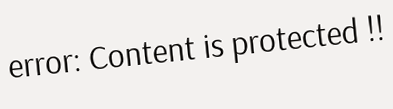error: Content is protected !!